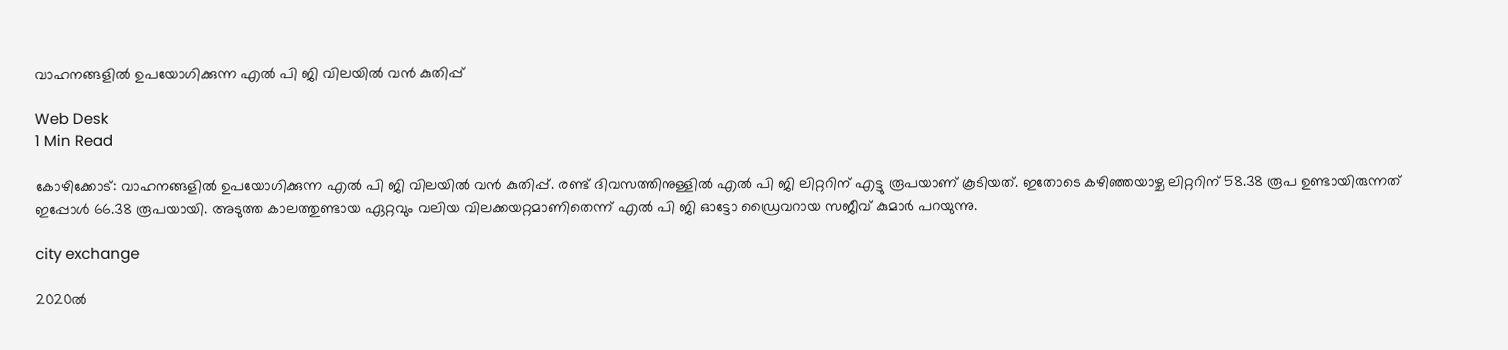വാഹനങ്ങളില്‍ ഉപയോഗിക്കുന്ന എല്‍ പി ജി വിലയില്‍ വന്‍ കുതിപ്പ്

Web Desk
1 Min Read

കോഴിക്കോട്: വാഹനങ്ങളില്‍ ഉപയോഗിക്കുന്ന എല്‍ പി ജി വിലയില്‍ വന്‍ കുതിപ്പ്. രണ്ട് ദിവസത്തിനുള്ളില്‍ എല്‍ പി ജി ലിറ്ററിന് എട്ടു രൂപയാണ് കൂടിയത്. ഇതോടെ കഴിഞ്ഞയാഴ്ച ലിറ്ററിന് 58.38 രൂപ ഉണ്ടായിരുന്നത് ഇപ്പോള്‍ 66.38 രൂപയായി. അടുത്ത കാലത്തുണ്ടായ ഏറ്റവും വലിയ വിലക്കയറ്റമാണിതെന്ന് എല്‍ പി ജി ഓട്ടോ ഡ്രൈവറായ സജീവ് കുമാര്‍ പറയുന്നു.

city exchange

2020ല്‍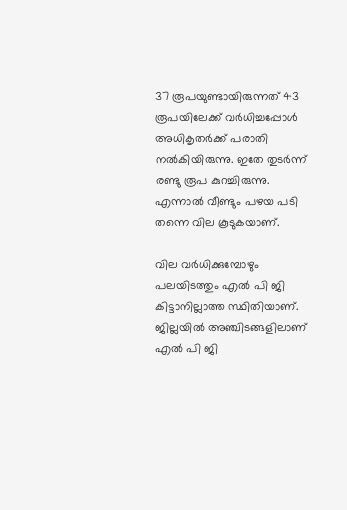37 രൂപയുണ്ടായിരുന്നത് 43 രൂപയിലേക്ക് വര്‍ധിച്ചപ്പോള്‍ അധികൃതര്‍ക്ക് പരാതി നല്‍കിയിരുന്നു. ഇതേ തുടര്‍ന്ന് രണ്ടു രൂപ കുറച്ചിരുന്നു. എന്നാല്‍ വീണ്ടും പഴയ പടി തന്നെ വില കൂടുകയാണ്.

വില വര്‍ധിക്കുമ്പോഴും പലയിടത്തും എല്‍ പി ജി കിട്ടാനില്ലാത്ത സ്ഥിതിയാണ്. ജില്ലയില്‍ അഞ്ചിടങ്ങളിലാണ് എല്‍ പി ജി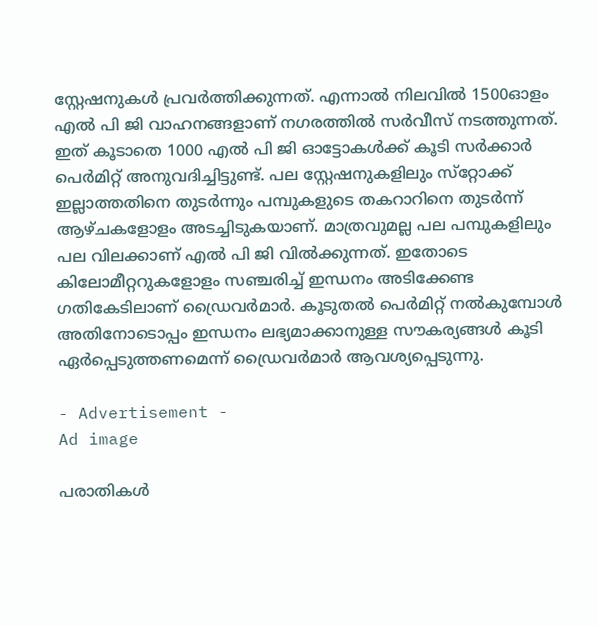സ്റ്റേഷനുകള്‍ പ്രവര്‍ത്തിക്കുന്നത്. എന്നാല്‍ നിലവില്‍ 1500ഓളം എല്‍ പി ജി വാഹനങ്ങളാണ് നഗരത്തില്‍ സര്‍വീസ് നടത്തുന്നത്. ഇത് കൂടാതെ 1000 എല്‍ പി ജി ഓട്ടോകള്‍ക്ക് കൂടി സര്‍ക്കാര്‍ പെര്‍മിറ്റ് അനുവദിച്ചിട്ടുണ്ട്. പല സ്റ്റേഷനുകളിലും സ്‌റ്റോക്ക് ഇല്ലാത്തതിനെ തുടര്‍ന്നും പമ്പുകളുടെ തകറാറിനെ തുടര്‍ന്ന് ആഴ്ചകളോളം അടച്ചിടുകയാണ്. മാത്രവുമല്ല പല പമ്പുകളിലും പല വിലക്കാണ് എല്‍ പി ജി വില്‍ക്കുന്നത്. ഇതോടെ കിലോമീറ്ററുകളോളം സഞ്ചരിച്ച് ഇന്ധനം അടിക്കേണ്ട ഗതികേടിലാണ് ഡ്രൈവര്‍മാര്‍. കൂടുതല്‍ പെര്‍മിറ്റ് നല്‍കുമ്പോള്‍ അതിനോടൊപ്പം ഇന്ധനം ലഭ്യമാക്കാനുള്ള സൗകര്യങ്ങള്‍ കൂടി ഏര്‍പ്പെടുത്തണമെന്ന് ഡ്രൈവര്‍മാര്‍ ആവശ്യപ്പെടുന്നു.

- Advertisement -
Ad image

പരാതികള്‍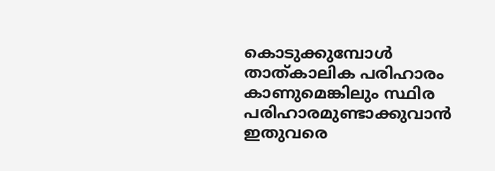കൊടുക്കുമ്പോള്‍ താത്കാലിക പരിഹാരം കാണുമെങ്കിലും സ്ഥിര പരിഹാരമുണ്ടാക്കുവാന്‍ ഇതുവരെ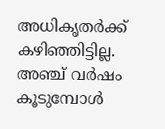അധികൃതര്‍ക്ക് കഴിഞ്ഞിട്ടില്ല. അഞ്ച് വര്‍ഷം കൂടുമ്പോള്‍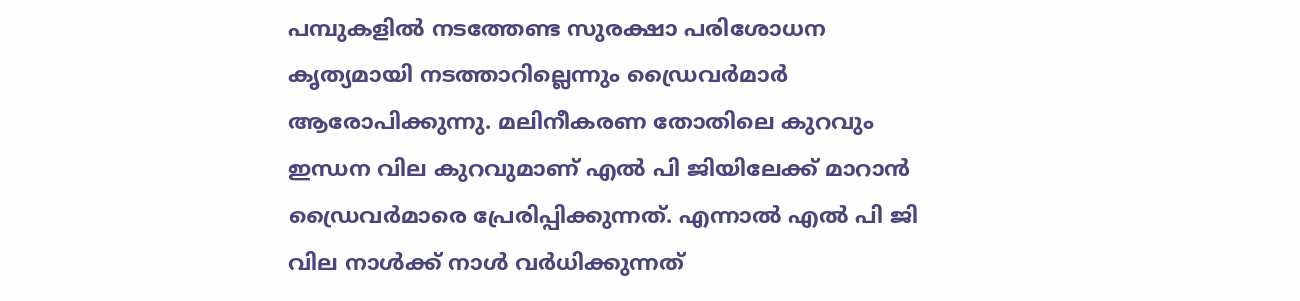പമ്പുകളില്‍ നടത്തേണ്ട സുരക്ഷാ പരിശോധന കൃത്യമായി നടത്താറില്ലെന്നും ഡ്രൈവര്‍മാര്‍ ആരോപിക്കുന്നു. മലിനീകരണ തോതിലെ കുറവും ഇന്ധന വില കുറവുമാണ് എല്‍ പി ജിയിലേക്ക് മാറാന്‍ ഡ്രൈവര്‍മാരെ പ്രേരിപ്പിക്കുന്നത്. എന്നാല്‍ എല്‍ പി ജി വില നാള്‍ക്ക് നാള്‍ വര്‍ധിക്കുന്നത്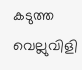കടുത്ത വെല്ലുവിളി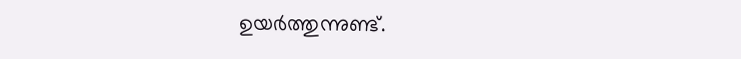ഉയര്‍ത്തുന്നുണ്ട്.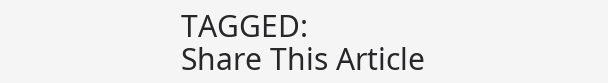TAGGED:
Share This Article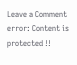Leave a Comment
error: Content is protected !!